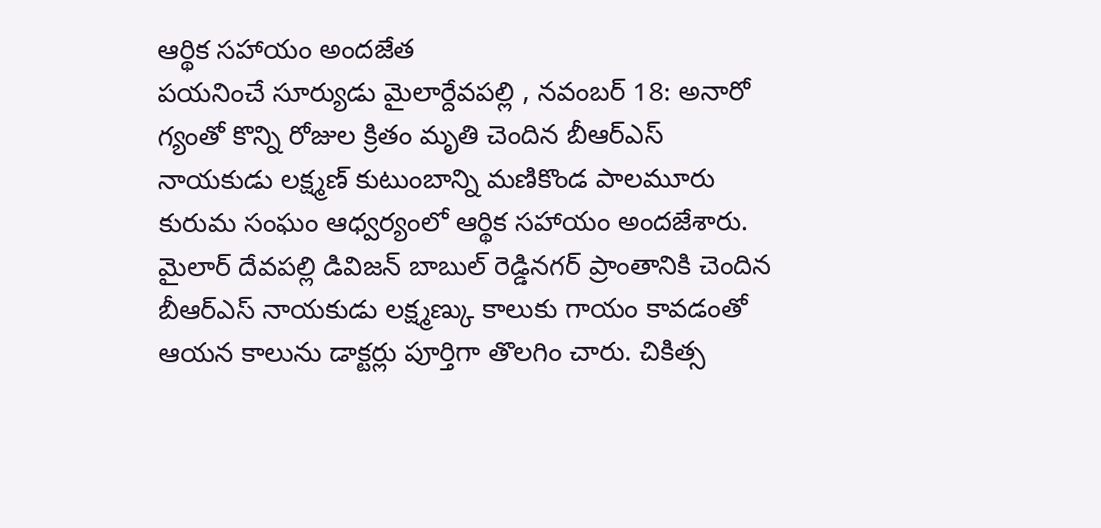ఆర్థిక సహాయం అందజేత
పయనించే సూర్యుడు మైలార్దేవపల్లి , నవంబర్ 18: అనారో గ్యంతో కొన్ని రోజుల క్రితం మృతి చెందిన బీఆర్ఎస్ నాయకుడు లక్ష్మణ్ కుటుంబాన్ని మణికొండ పాలమూరు కురుమ సంఘం ఆధ్వర్యంలో ఆర్థిక సహాయం అందజేశారు. మైలార్ దేవపల్లి డివిజన్ బాబుల్ రెడ్డినగర్ ప్రాంతానికి చెందిన బీఆర్ఎస్ నాయకుడు లక్ష్మణ్కు కాలుకు గాయం కావడంతో ఆయన కాలును డాక్టర్లు పూర్తిగా తొలగిం చారు. చికిత్స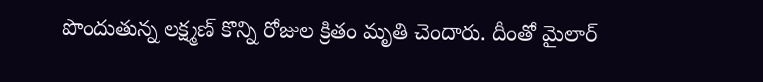పొందుతున్న లక్ష్మణ్ కొన్ని రోజుల క్రితం మృతి చెందారు. దీంతో మైలార్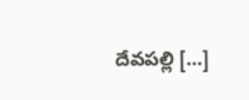దేవపల్లి […]